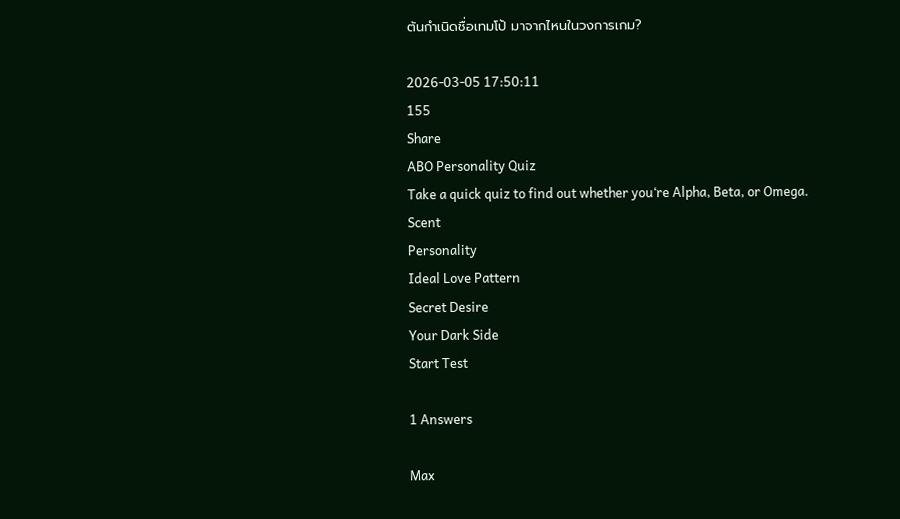ต้นกำเนิดชื่อเทมโป้ มาจากไหนในวงการเกม?

2026-03-05 17:50:11
155
Share
ABO Personality Quiz
Take a quick quiz to find out whether you‘re Alpha, Beta, or Omega.
Scent
Personality
Ideal Love Pattern
Secret Desire
Your Dark Side
Start Test

1 Answers

Max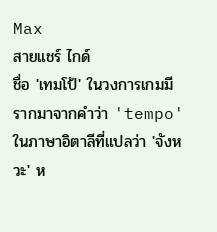Max
สายแชร์ ไกด์
ชื่อ 'เทมโป้' ในวงการเกมมีรากมาจากคำว่า 'tempo' ในภาษาอิตาลีที่แปลว่า 'จังหวะ' ห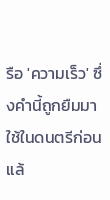รือ 'ความเร็ว' ซึ่งคำนี้ถูกยืมมาใช้ในดนตรีก่อนแล้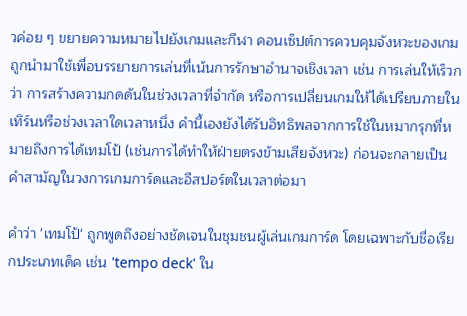วค่อย ๆ ขยายความหมายไปยังเกมและกีฬา คอนเซ็ปต์การควบคุมจังหวะของเกม ถูกนำมาใช้เพื่อบรรยายการเล่นที่เน้นการรักษาอำนาจเชิงเวลา เช่น การเล่นให้เร็วกว่า การสร้างความกดดันในช่วงเวลาที่จำกัด หรือการเปลี่ยนเกมให้ได้เปรียบภายในเทิร์นหรือช่วงเวลาใดเวลาหนึ่ง คำนี้เองยังได้รับอิทธิพลจากการใช้ในหมากรุกที่หมายถึงการได้เทมโป้ (เช่นการได้ทำให้ฝ่ายตรงข้ามเสียจังหวะ) ก่อนจะกลายเป็นคำสามัญในวงการเกมการ์ดและอีสปอร์ตในเวลาต่อมา

คำว่า 'เทมโป้' ถูกพูดถึงอย่างชัดเจนในชุมชนผู้เล่นเกมการ์ด โดยเฉพาะกับชื่อเรียกประเภทเด็ค เช่น 'tempo deck' ใน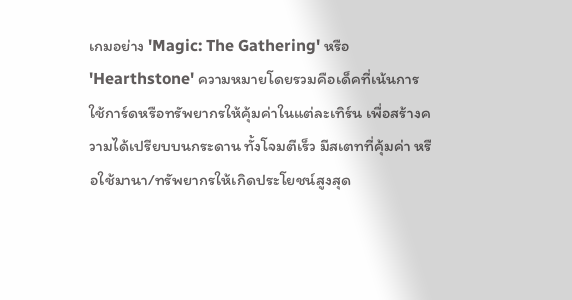เกมอย่าง 'Magic: The Gathering' หรือ 'Hearthstone' ความหมายโดยรวมคือเด็คที่เน้นการใช้การ์ดหรือทรัพยากรให้คุ้มค่าในแต่ละเทิร์น เพื่อสร้างความได้เปรียบบนกระดาน ทั้งโจมตีเร็ว มีสเตทที่คุ้มค่า หรือใช้มานา/ทรัพยากรให้เกิดประโยชน์สูงสุด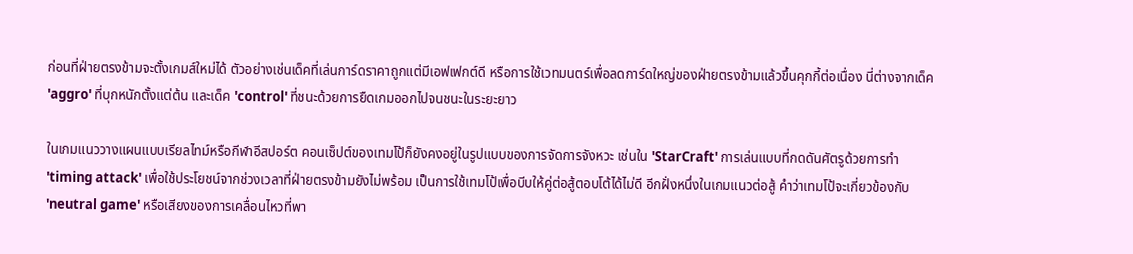ก่อนที่ฝ่ายตรงข้ามจะตั้งเกมส์ใหม่ได้ ตัวอย่างเช่นเด็คที่เล่นการ์ดราคาถูกแต่มีเอฟเฟกต์ดี หรือการใช้เวทมนตร์เพื่อลดการ์ดใหญ่ของฝ่ายตรงข้ามแล้วขึ้นคุกกี้ต่อเนื่อง นี่ต่างจากเด็ค 'aggro' ที่บุกหนักตั้งแต่ต้น และเด็ค 'control' ที่ชนะด้วยการยืดเกมออกไปจนชนะในระยะยาว

ในเกมแนววางแผนแบบเรียลไทม์หรือกีฬาอีสปอร์ต คอนเซ็ปต์ของเทมโป้ก็ยังคงอยู่ในรูปแบบของการจัดการจังหวะ เช่นใน 'StarCraft' การเล่นแบบที่กดดันศัตรูด้วยการทำ 'timing attack' เพื่อใช้ประโยชน์จากช่วงเวลาที่ฝ่ายตรงข้ามยังไม่พร้อม เป็นการใช้เทมโป้เพื่อบีบให้คู่ต่อสู้ตอบโต้ได้ไม่ดี อีกฝั่งหนึ่งในเกมแนวต่อสู้ คำว่าเทมโป้จะเกี่ยวข้องกับ 'neutral game' หรือเสียงของการเคลื่อนไหวที่พา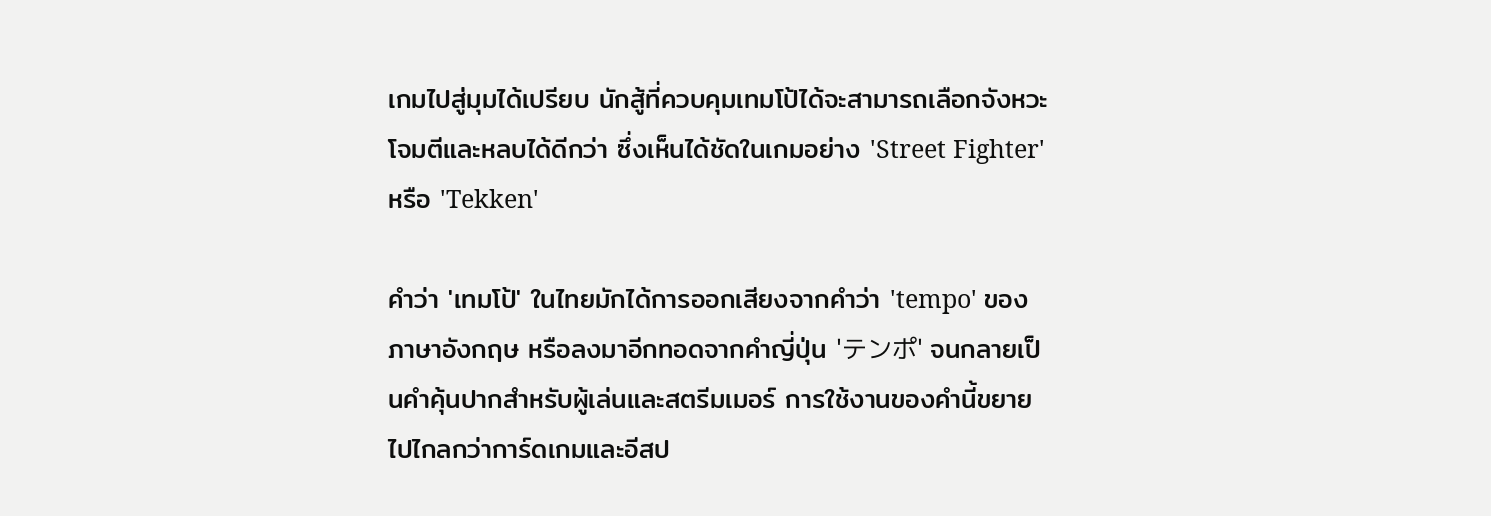เกมไปสู่มุมได้เปรียบ นักสู้ที่ควบคุมเทมโป้ได้จะสามารถเลือกจังหวะโจมตีและหลบได้ดีกว่า ซึ่งเห็นได้ชัดในเกมอย่าง 'Street Fighter' หรือ 'Tekken'

คำว่า 'เทมโป้' ในไทยมักได้การออกเสียงจากคำว่า 'tempo' ของภาษาอังกฤษ หรือลงมาอีกทอดจากคำญี่ปุ่น 'テンポ' จนกลายเป็นคำคุ้นปากสำหรับผู้เล่นและสตรีมเมอร์ การใช้งานของคำนี้ขยายไปไกลกว่าการ์ดเกมและอีสป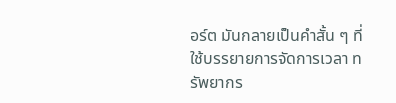อร์ต มันกลายเป็นคำสั้น ๆ ที่ใช้บรรยายการจัดการเวลา ทรัพยากร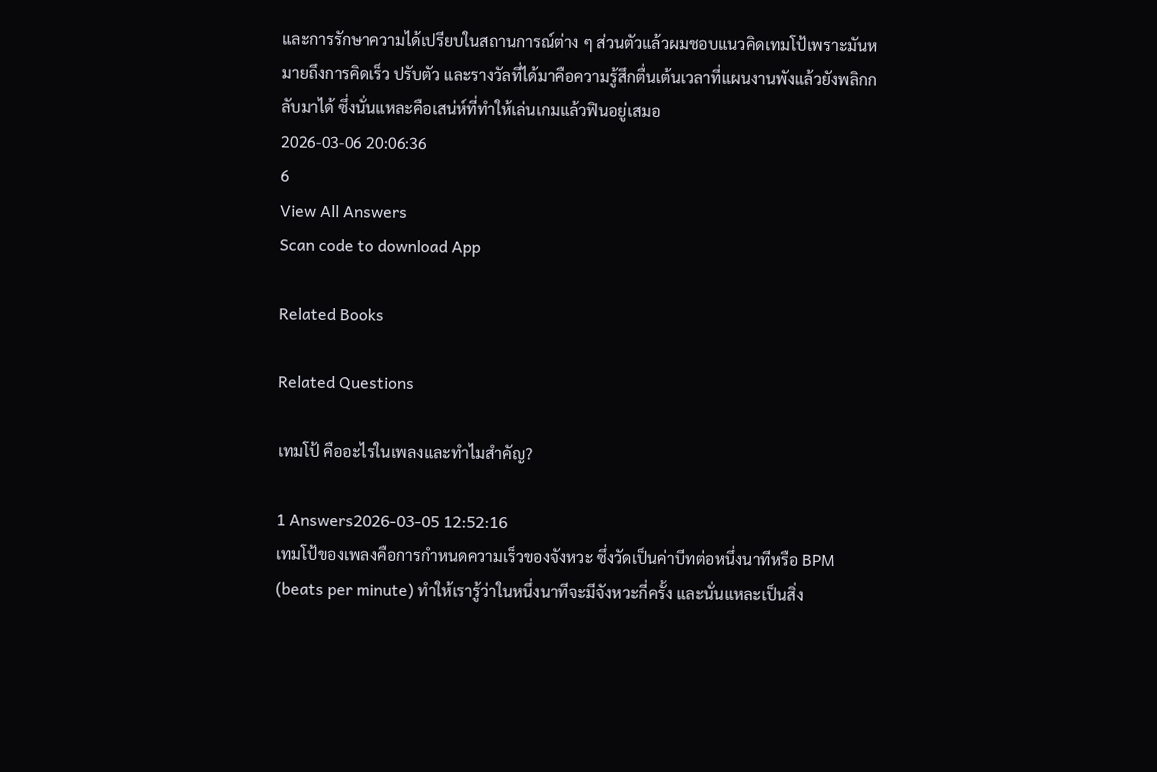และการรักษาความได้เปรียบในสถานการณ์ต่าง ๆ ส่วนตัวแล้วผมชอบแนวคิดเทมโป้เพราะมันหมายถึงการคิดเร็ว ปรับตัว และรางวัลที่ได้มาคือความรู้สึกตื่นเต้นเวลาที่แผนงานพังแล้วยังพลิกกลับมาได้ ซึ่งนั่นแหละคือเสน่ห์ที่ทำให้เล่นเกมแล้วฟินอยู่เสมอ
2026-03-06 20:06:36
6
View All Answers
Scan code to download App

Related Books

Related Questions

เทมโป้ คืออะไรในเพลงและทำไมสำคัญ?

1 Answers2026-03-05 12:52:16
เทมโป้ของเพลงคือการกำหนดความเร็วของจังหวะ ซึ่งวัดเป็นค่าบีทต่อหนึ่งนาทีหรือ BPM (beats per minute) ทำให้เรารู้ว่าในหนึ่งนาทีจะมีจังหวะกี่ครั้ง และนั่นแหละเป็นสิ่ง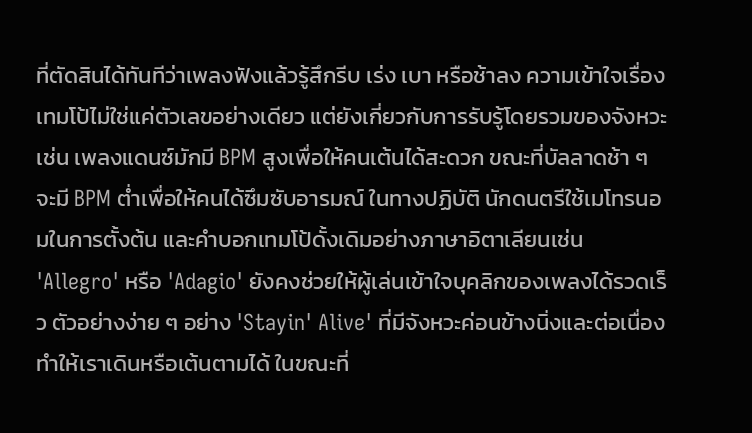ที่ตัดสินได้ทันทีว่าเพลงฟังแล้วรู้สึกรีบ เร่ง เบา หรือช้าลง ความเข้าใจเรื่องเทมโป้ไม่ใช่แค่ตัวเลขอย่างเดียว แต่ยังเกี่ยวกับการรับรู้โดยรวมของจังหวะ เช่น เพลงแดนซ์มักมี BPM สูงเพื่อให้คนเต้นได้สะดวก ขณะที่บัลลาดช้า ๆ จะมี BPM ต่ำเพื่อให้คนได้ซึมซับอารมณ์ ในทางปฏิบัติ นักดนตรีใช้เมโทรนอมในการตั้งต้น และคำบอกเทมโป้ดั้งเดิมอย่างภาษาอิตาเลียนเช่น 'Allegro' หรือ 'Adagio' ยังคงช่วยให้ผู้เล่นเข้าใจบุคลิกของเพลงได้รวดเร็ว ตัวอย่างง่าย ๆ อย่าง 'Stayin' Alive' ที่มีจังหวะค่อนข้างนิ่งและต่อเนื่อง ทำให้เราเดินหรือเต้นตามได้ ในขณะที่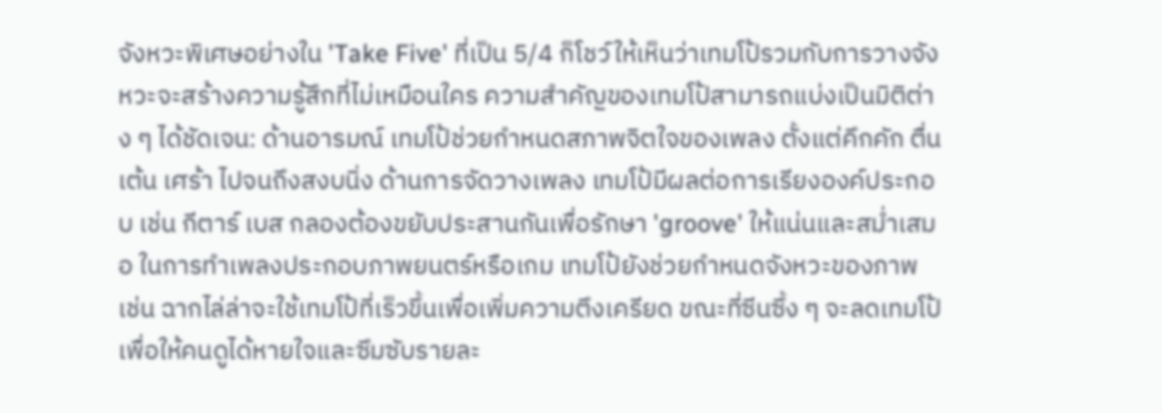จังหวะพิเศษอย่างใน 'Take Five' ที่เป็น 5/4 ก็โชว์ให้เห็นว่าเทมโป้รวมกับการวางจังหวะจะสร้างความรู้สึกที่ไม่เหมือนใคร ความสำคัญของเทมโป้สามารถแบ่งเป็นมิติต่าง ๆ ได้ชัดเจน: ด้านอารมณ์ เทมโป้ช่วยกำหนดสภาพจิตใจของเพลง ตั้งแต่คึกคัก ตื่นเต้น เศร้า ไปจนถึงสงบนิ่ง ด้านการจัดวางเพลง เทมโป้มีผลต่อการเรียงองค์ประกอบ เช่น กีตาร์ เบส กลองต้องขยับประสานกันเพื่อรักษา 'groove' ให้แน่นและสม่ำเสมอ ในการทำเพลงประกอบภาพยนตร์หรือเกม เทมโป้ยังช่วยกำหนดจังหวะของภาพ เช่น ฉากไล่ล่าจะใช้เทมโป้ที่เร็วขึ้นเพื่อเพิ่มความตึงเครียด ขณะที่ซีนซึ้ง ๆ จะลดเทมโป้เพื่อให้คนดูได้หายใจและซึมซับรายละ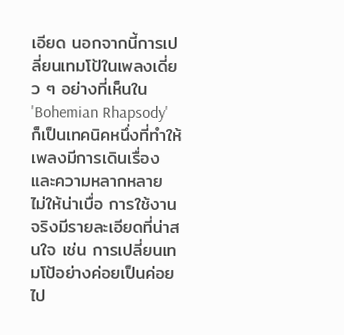เอียด นอกจากนี้การเปลี่ยนเทมโป้ในเพลงเดี่ยว ๆ อย่างที่เห็นใน 'Bohemian Rhapsody' ก็เป็นเทคนิคหนึ่งที่ทำให้เพลงมีการเดินเรื่องและความหลากหลาย ไม่ให้น่าเบื่อ การใช้งานจริงมีรายละเอียดที่น่าสนใจ เช่น การเปลี่ยนเทมโป้อย่างค่อยเป็นค่อยไป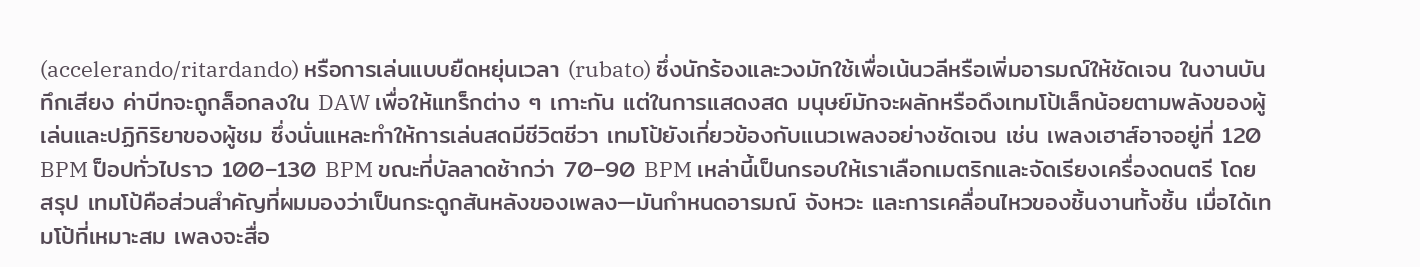(accelerando/ritardando) หรือการเล่นแบบยืดหยุ่นเวลา (rubato) ซึ่งนักร้องและวงมักใช้เพื่อเน้นวลีหรือเพิ่มอารมณ์ให้ชัดเจน ในงานบันทึกเสียง ค่าบีทจะถูกล็อกลงใน DAW เพื่อให้แทร็กต่าง ๆ เกาะกัน แต่ในการแสดงสด มนุษย์มักจะผลักหรือดึงเทมโป้เล็กน้อยตามพลังของผู้เล่นและปฏิกิริยาของผู้ชม ซึ่งนั่นแหละทำให้การเล่นสดมีชีวิตชีวา เทมโป้ยังเกี่ยวข้องกับแนวเพลงอย่างชัดเจน เช่น เพลงเฮาส์อาจอยู่ที่ 120 BPM ป็อปทั่วไปราว 100–130 BPM ขณะที่บัลลาดช้ากว่า 70–90 BPM เหล่านี้เป็นกรอบให้เราเลือกเมตริกและจัดเรียงเครื่องดนตรี โดยสรุป เทมโป้คือส่วนสำคัญที่ผมมองว่าเป็นกระดูกสันหลังของเพลง—มันกำหนดอารมณ์ จังหวะ และการเคลื่อนไหวของชิ้นงานทั้งชิ้น เมื่อได้เทมโป้ที่เหมาะสม เพลงจะสื่อ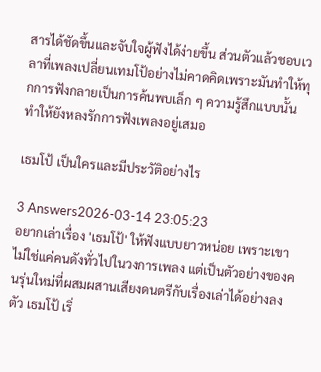สารได้ชัดขึ้นและจับใจผู้ฟังได้ง่ายขึ้น ส่วนตัวแล้วชอบเวลาที่เพลงเปลี่ยนเทมโป้อย่างไม่คาดคิดเพราะมันทำให้ทุกการฟังกลายเป็นการค้นพบเล็ก ๆ ความรู้สึกแบบนั้นทำให้ยังหลงรักการฟังเพลงอยู่เสมอ

เธมโป้ เป็นใครและมีประวัติอย่างไร

3 Answers2026-03-14 23:05:23
อยากเล่าเรื่อง 'เธมโป้' ให้ฟังแบบยาวหน่อย เพราะเขาไม่ใช่แค่คนดังทั่วไปในวงการเพลง แต่เป็นตัวอย่างของคนรุ่นใหม่ที่ผสมผสานเสียงดนตรีกับเรื่องเล่าได้อย่างลงตัว เธมโป้ เริ่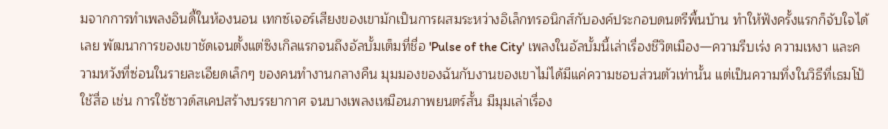มจากการทำเพลงอินดี้ในห้องนอน เทกซ์เจอร์เสียงของเขามักเป็นการผสมระหว่างอิเล็กทรอนิกส์กับองค์ประกอบดนตรีพื้นบ้าน ทำให้ฟังครั้งแรกก็จับใจได้เลย พัฒนาการของเขาชัดเจนตั้งแต่ซิงเกิลแรกจนถึงอัลบั้มเต็มที่ชื่อ 'Pulse of the City' เพลงในอัลบั้มนี้เล่าเรื่องชีวิตเมือง—ความรีบเร่ง ความเหงา และความหวังที่ซ่อนในรายละเอียดเล็กๆ ของคนทำงานกลางคืน มุมมองของฉันกับงานของเขาไม่ได้มีแค่ความชอบส่วนตัวเท่านั้น แต่เป็นความทึ่งในวิธีที่เธมโป้ใช้สื่อ เช่น การใช้ซาวด์สเคปสร้างบรรยากาศ จนบางเพลงเหมือนภาพยนตร์สั้น มีมุมเล่าเรื่อง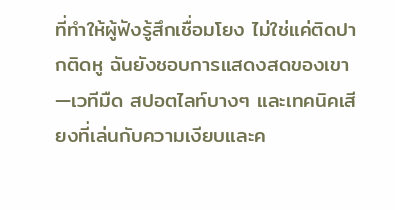ที่ทำให้ผู้ฟังรู้สึกเชื่อมโยง ไม่ใช่แค่ติดปากติดหู ฉันยังชอบการแสดงสดของเขา—เวทีมืด สปอตไลท์บางๆ และเทคนิคเสียงที่เล่นกับความเงียบและค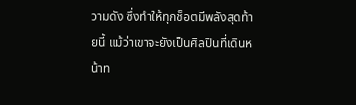วามดัง ซึ่งทำให้ทุกช็อตมีพลังสุดท้ายนี้ แม้ว่าเขาจะยังเป็นศิลปินที่เดินหน้าท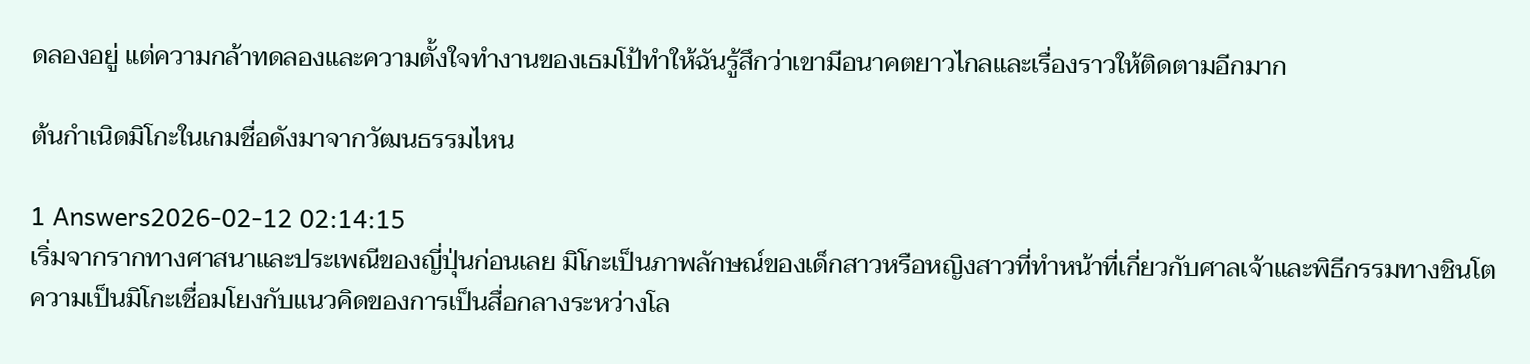ดลองอยู่ แต่ความกล้าทดลองและความตั้งใจทำงานของเธมโป้ทำให้ฉันรู้สึกว่าเขามีอนาคตยาวไกลและเรื่องราวให้ติดตามอีกมาก

ต้นกำเนิดมิโกะในเกมชื่อดังมาจากวัฒนธรรมไหน

1 Answers2026-02-12 02:14:15
เริ่มจากรากทางศาสนาและประเพณีของญี่ปุ่นก่อนเลย มิโกะเป็นภาพลักษณ์ของเด็กสาวหรือหญิงสาวที่ทำหน้าที่เกี่ยวกับศาลเจ้าและพิธีกรรมทางชินโต ความเป็นมิโกะเชื่อมโยงกับแนวคิดของการเป็นสื่อกลางระหว่างโล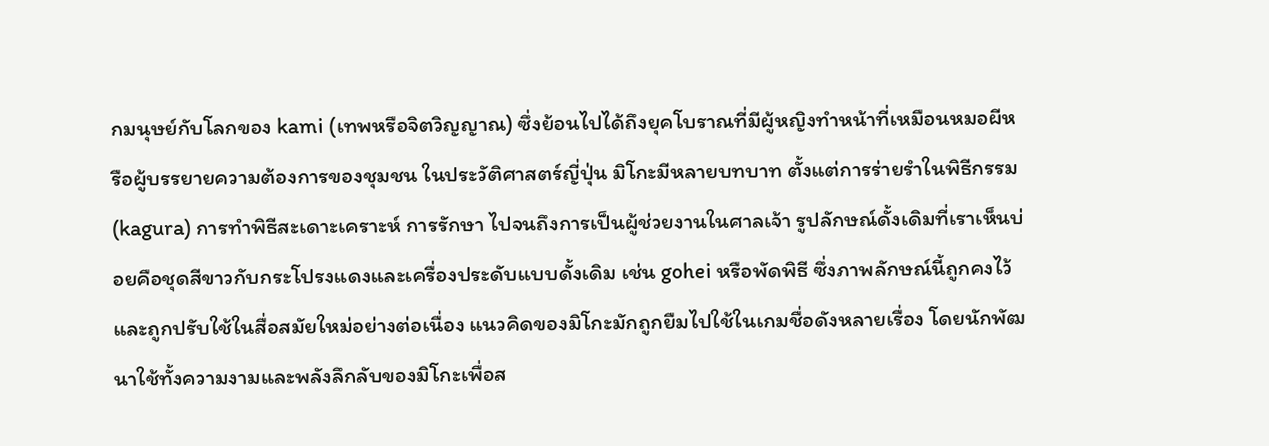กมนุษย์กับโลกของ kami (เทพหรือจิตวิญญาณ) ซึ่งย้อนไปได้ถึงยุคโบราณที่มีผู้หญิงทำหน้าที่เหมือนหมอผีหรือผู้บรรยายความต้องการของชุมชน ในประวัติศาสตร์ญี่ปุ่น มิโกะมีหลายบทบาท ตั้งแต่การร่ายรำในพิธีกรรม (kagura) การทำพิธีสะเดาะเคราะห์ การรักษา ไปจนถึงการเป็นผู้ช่วยงานในศาลเจ้า รูปลักษณ์ดั้งเดิมที่เราเห็นบ่อยคือชุดสีขาวกับกระโปรงแดงและเครื่องประดับแบบดั้งเดิม เช่น gohei หรือพัดพิธี ซึ่งภาพลักษณ์นี้ถูกคงไว้และถูกปรับใช้ในสื่อสมัยใหม่อย่างต่อเนื่อง แนวคิดของมิโกะมักถูกยืมไปใช้ในเกมชื่อดังหลายเรื่อง โดยนักพัฒนาใช้ทั้งความงามและพลังลึกลับของมิโกะเพื่อส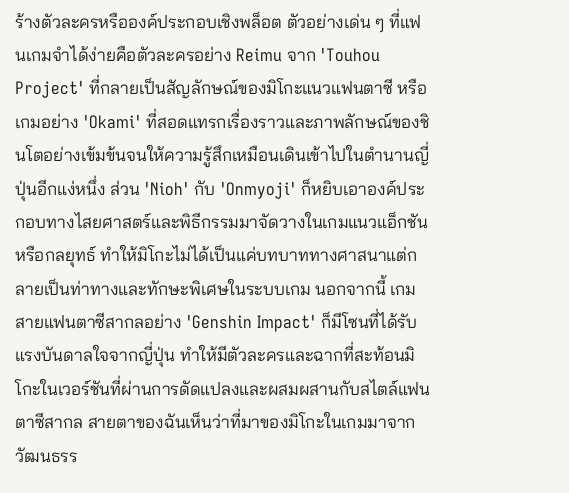ร้างตัวละครหรือองค์ประกอบเชิงพล็อต ตัวอย่างเด่น ๆ ที่แฟนเกมจำได้ง่ายคือตัวละครอย่าง Reimu จาก 'Touhou Project' ที่กลายเป็นสัญลักษณ์ของมิโกะแนวแฟนตาซี หรือเกมอย่าง 'Okami' ที่สอดแทรกเรื่องราวและภาพลักษณ์ของชินโตอย่างเข้มข้นจนให้ความรู้สึกเหมือนเดินเข้าไปในตำนานญี่ปุ่นอีกแง่หนึ่ง ส่วน 'Nioh' กับ 'Onmyoji' ก็หยิบเอาองค์ประกอบทางไสยศาสตร์และพิธีกรรมมาจัดวางในเกมแนวแอ็กชันหรือกลยุทธ์ ทำให้มิโกะไม่ได้เป็นแค่บทบาททางศาสนาแต่กลายเป็นท่าทางและทักษะพิเศษในระบบเกม นอกจากนี้ เกมสายแฟนตาซีสากลอย่าง 'Genshin Impact' ก็มีโซนที่ได้รับแรงบันดาลใจจากญี่ปุ่น ทำให้มีตัวละครและฉากที่สะท้อนมิโกะในเวอร์ชันที่ผ่านการดัดแปลงและผสมผสานกับสไตล์แฟนตาซีสากล สายตาของฉันเห็นว่าที่มาของมิโกะในเกมมาจากวัฒนธรร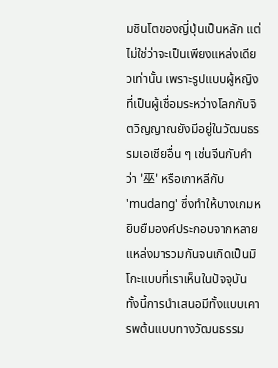มชินโตของญี่ปุ่นเป็นหลัก แต่ไม่ใช่ว่าจะเป็นเพียงแหล่งเดียวเท่านั้น เพราะรูปแบบผู้หญิงที่เป็นผู้เชื่อมระหว่างโลกกับจิตวิญญาณยังมีอยู่ในวัฒนธรรมเอเชียอื่น ๆ เช่นจีนกับคำว่า '巫' หรือเกาหลีกับ 'mudang' ซึ่งทำให้บางเกมหยิบยืมองค์ประกอบจากหลายแหล่งมารวมกันจนเกิดเป็นมิโกะแบบที่เราเห็นในปัจจุบัน ทั้งนี้การนำเสนอมีทั้งแบบเคารพต้นแบบทางวัฒนธรรม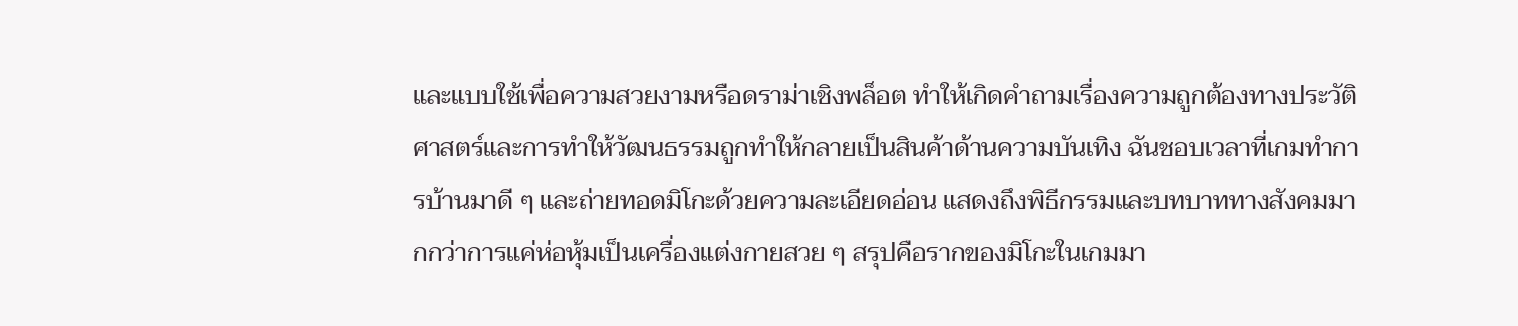และแบบใช้เพื่อความสวยงามหรือดราม่าเชิงพล็อต ทำให้เกิดคำถามเรื่องความถูกต้องทางประวัติศาสตร์และการทำให้วัฒนธรรมถูกทำให้กลายเป็นสินค้าด้านความบันเทิง ฉันชอบเวลาที่เกมทำการบ้านมาดี ๆ และถ่ายทอดมิโกะด้วยความละเอียดอ่อน แสดงถึงพิธีกรรมและบทบาททางสังคมมากกว่าการแค่ห่อหุ้มเป็นเครื่องแต่งกายสวย ๆ สรุปคือรากของมิโกะในเกมมา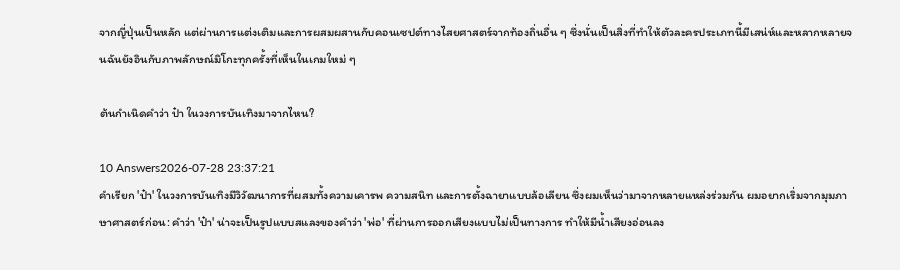จากญี่ปุ่นเป็นหลัก แต่ผ่านการแต่งเติมและการผสมผสานกับคอนเซปต์ทางไสยศาสตร์จากท้องถิ่นอื่น ๆ ซึ่งนั่นเป็นสิ่งที่ทำให้ตัวละครประเภทนี้มีเสน่ห์และหลากหลายจนฉันยังอินกับภาพลักษณ์มิโกะทุกครั้งที่เห็นในเกมใหม่ ๆ

ต้นกำเนิดคำว่า ป๋า ในวงการบันเทิงมาจากไหน?

10 Answers2026-07-28 23:37:21
คำเรียก 'ป๋า' ในวงการบันเทิงมีวิวัฒนาการที่ผสมทั้งความเคารพ ความสนิท และการตั้งฉายาแบบล้อเลียน ซึ่งผมเห็นว่ามาจากหลายแหล่งร่วมกัน ผมอยากเริ่มจากมุมภาษาศาสตร์ก่อน: คำว่า 'ป๋า' น่าจะเป็นรูปแบบสแลงของคำว่า 'พ่อ' ที่ผ่านการออกเสียงแบบไม่เป็นทางการ ทำให้มีน้ำเสียงอ่อนลง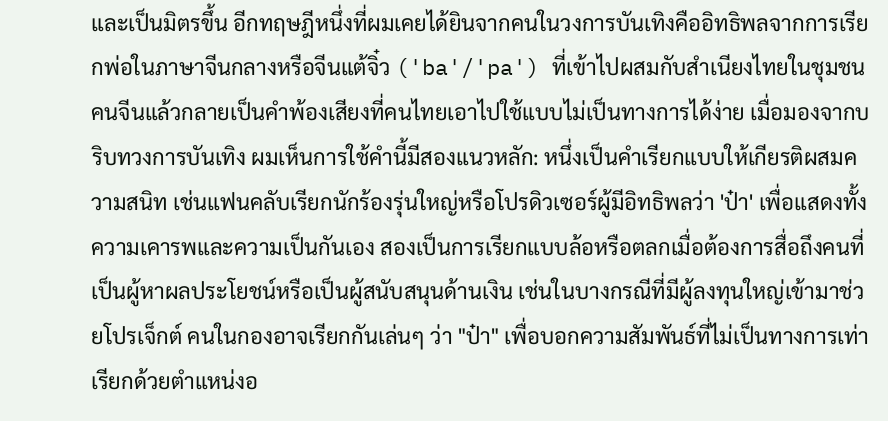และเป็นมิตรขึ้น อีกทฤษฎีหนึ่งที่ผมเคยได้ยินจากคนในวงการบันเทิงคืออิทธิพลจากการเรียกพ่อในภาษาจีนกลางหรือจีนแต้จิ๋ว ('ba'/'pa') ที่เข้าไปผสมกับสำเนียงไทยในชุมชนคนจีนแล้วกลายเป็นคำพ้องเสียงที่คนไทยเอาไปใช้แบบไม่เป็นทางการได้ง่าย เมื่อมองจากบริบทวงการบันเทิง ผมเห็นการใช้คำนี้มีสองแนวหลัก: หนึ่งเป็นคำเรียกแบบให้เกียรติผสมความสนิท เช่นแฟนคลับเรียกนักร้องรุ่นใหญ่หรือโปรดิวเซอร์ผู้มีอิทธิพลว่า 'ป๋า' เพื่อแสดงทั้งความเคารพและความเป็นกันเอง สองเป็นการเรียกแบบล้อหรือตลกเมื่อต้องการสื่อถึงคนที่เป็นผู้หาผลประโยชน์หรือเป็นผู้สนับสนุนด้านเงิน เช่นในบางกรณีที่มีผู้ลงทุนใหญ่เข้ามาช่วยโปรเจ็กต์ คนในกองอาจเรียกกันเล่นๆ ว่า "ป๋า" เพื่อบอกความสัมพันธ์ที่ไม่เป็นทางการเท่าเรียกด้วยตำแหน่งอ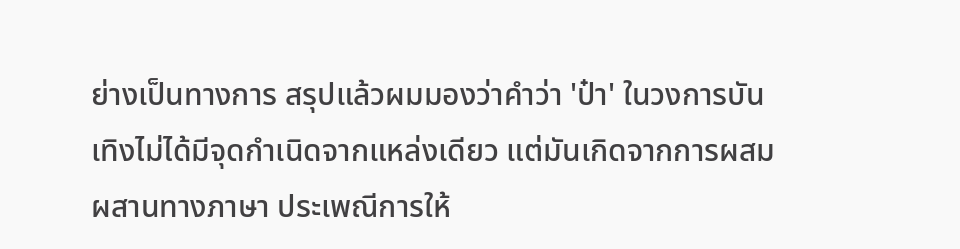ย่างเป็นทางการ สรุปแล้วผมมองว่าคำว่า 'ป๋า' ในวงการบันเทิงไม่ได้มีจุดกำเนิดจากแหล่งเดียว แต่มันเกิดจากการผสมผสานทางภาษา ประเพณีการให้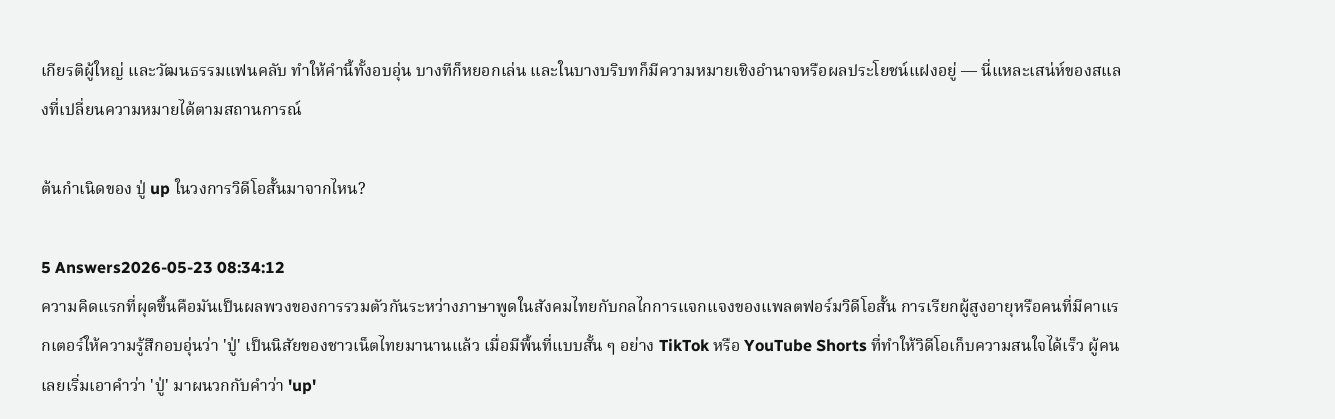เกียรติผู้ใหญ่ และวัฒนธรรมแฟนคลับ ทำให้คำนี้ทั้งอบอุ่น บางทีก็หยอกเล่น และในบางบริบทก็มีความหมายเชิงอำนาจหรือผลประโยชน์แฝงอยู่ — นี่แหละเสน่ห์ของสแลงที่เปลี่ยนความหมายได้ตามสถานการณ์

ต้นกำเนิดของ ปู่ up ในวงการวิดีโอสั้นมาจากไหน?

5 Answers2026-05-23 08:34:12
ความคิดแรกที่ผุดขึ้นคือมันเป็นผลพวงของการรวมตัวกันระหว่างภาษาพูดในสังคมไทยกับกลไกการแจกแจงของแพลตฟอร์มวิดีโอสั้น การเรียกผู้สูงอายุหรือคนที่มีคาแรกเตอร์ให้ความรู้สึกอบอุ่นว่า 'ปู่' เป็นนิสัยของชาวเน็ตไทยมานานแล้ว เมื่อมีพื้นที่แบบสั้น ๆ อย่าง TikTok หรือ YouTube Shorts ที่ทำให้วิดีโอเก็บความสนใจได้เร็ว ผู้คนเลยเริ่มเอาคำว่า 'ปู่' มาผนวกกับคำว่า 'up'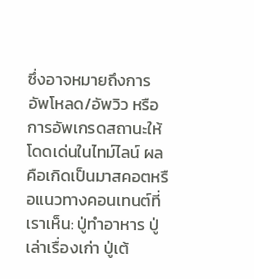ซึ่งอาจหมายถึงการอัพโหลด/อัพวิว หรือการอัพเกรดสถานะให้โดดเด่นในไทม์ไลน์ ผลคือเกิดเป็นมาสคอตหรือแนวทางคอนเทนต์ที่เราเห็น: ปู่ทำอาหาร ปู่เล่าเรื่องเก่า ปู่เต้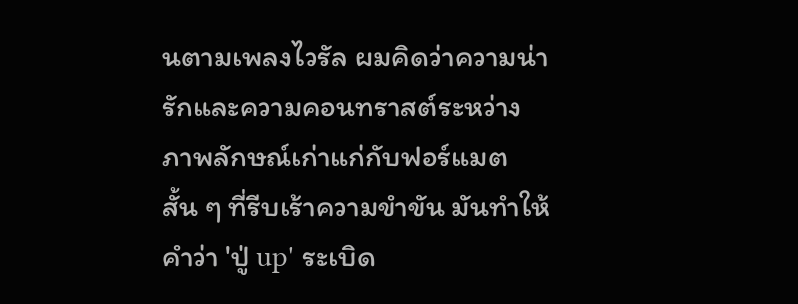นตามเพลงไวรัล ผมคิดว่าความน่ารักและความคอนทราสต์ระหว่างภาพลักษณ์เก่าแก่กับฟอร์แมตสั้น ๆ ที่รีบเร้าความขำขัน มันทำให้คำว่า 'ปู่ up' ระเบิด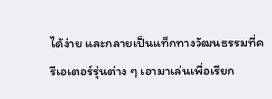ได้ง่าย และกลายเป็นแท็กทางวัฒนธรรมที่ครีเอเตอร์รุ่นต่าง ๆ เอามาเล่นเพื่อเรียก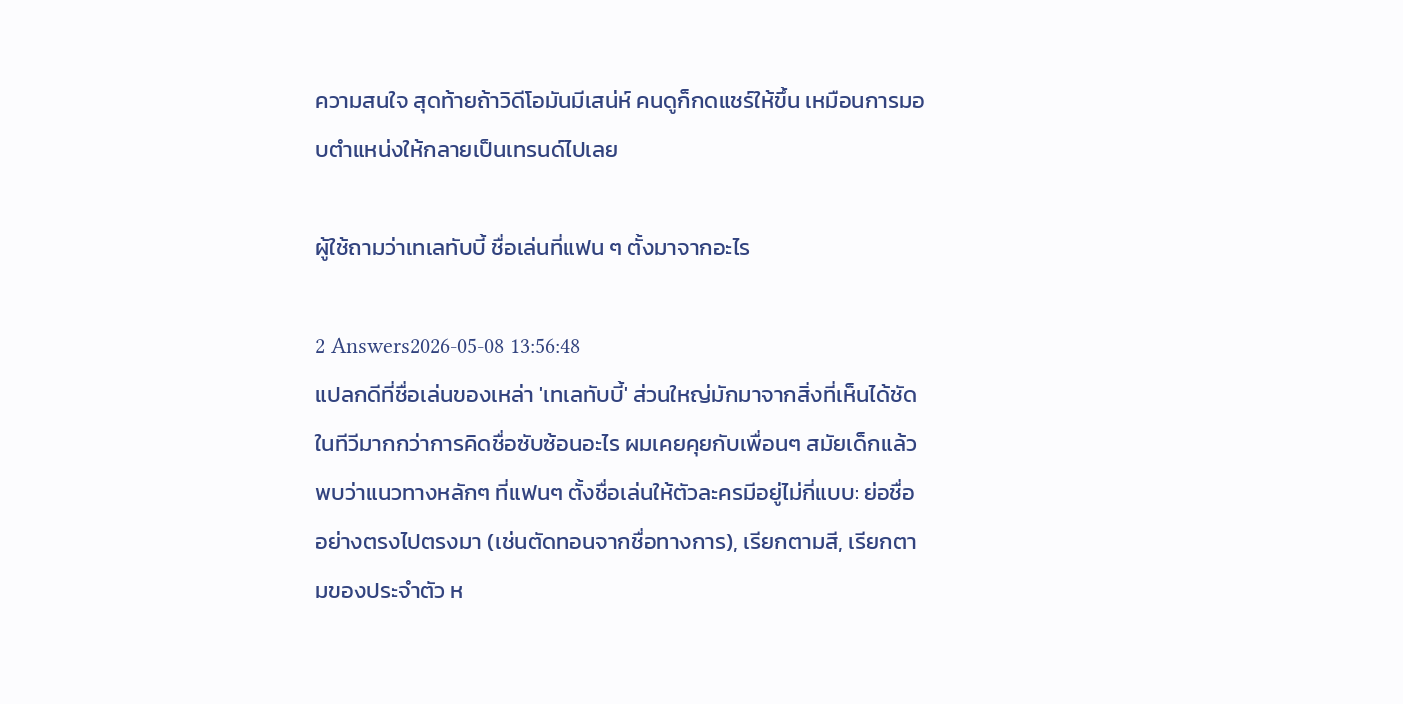ความสนใจ สุดท้ายถ้าวิดีโอมันมีเสน่ห์ คนดูก็กดแชร์ให้ขึ้น เหมือนการมอบตำแหน่งให้กลายเป็นเทรนด์ไปเลย

ผู้ใช้ถามว่าเทเลทับบี้ ชื่อเล่นที่แฟน ๆ ตั้งมาจากอะไร

2 Answers2026-05-08 13:56:48
แปลกดีที่ชื่อเล่นของเหล่า 'เทเลทับบี้' ส่วนใหญ่มักมาจากสิ่งที่เห็นได้ชัดในทีวีมากกว่าการคิดชื่อซับซ้อนอะไร ผมเคยคุยกับเพื่อนๆ สมัยเด็กแล้วพบว่าแนวทางหลักๆ ที่แฟนๆ ตั้งชื่อเล่นให้ตัวละครมีอยู่ไม่กี่แบบ: ย่อชื่ออย่างตรงไปตรงมา (เช่นตัดทอนจากชื่อทางการ), เรียกตามสี, เรียกตามของประจำตัว ห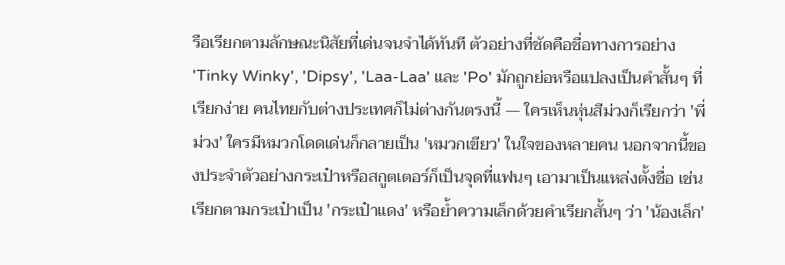รือเรียกตามลักษณะนิสัยที่เด่นจนจำได้ทันที ตัวอย่างที่ชัดคือชื่อทางการอย่าง 'Tinky Winky', 'Dipsy', 'Laa-Laa' และ 'Po' มักถูกย่อหรือแปลงเป็นคำสั้นๆ ที่เรียกง่าย คนไทยกับต่างประเทศก็ไม่ต่างกันตรงนี้ — ใครเห็นหุ่นสีม่วงก็เรียกว่า 'พี่ม่วง' ใครมีหมวกโดดเด่นก็กลายเป็น 'หมวกเขียว' ในใจของหลายคน นอกจากนี้ของประจำตัวอย่างกระเป๋าหรือสกูตเตอร์ก็เป็นจุดที่แฟนๆ เอามาเป็นแหล่งตั้งชื่อ เช่นเรียกตามกระเป๋าเป็น 'กระเป๋าแดง' หรือย้ำความเล็กด้วยคำเรียกสั้นๆ ว่า 'น้องเล็ก'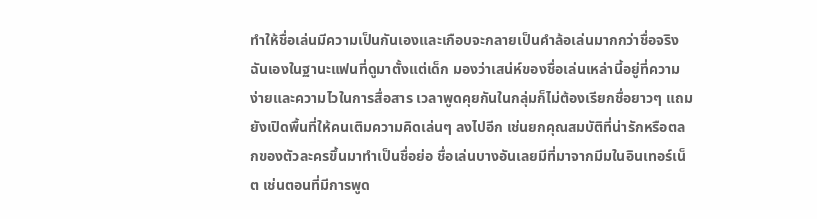ทำให้ชื่อเล่นมีความเป็นกันเองและเกือบจะกลายเป็นคำล้อเล่นมากกว่าชื่อจริง ฉันเองในฐานะแฟนที่ดูมาตั้งแต่เด็ก มองว่าเสน่ห์ของชื่อเล่นเหล่านี้อยู่ที่ความง่ายและความไวในการสื่อสาร เวลาพูดคุยกันในกลุ่มก็ไม่ต้องเรียกชื่อยาวๆ แถมยังเปิดพื้นที่ให้คนเติมความคิดเล่นๆ ลงไปอีก เช่นยกคุณสมบัติที่น่ารักหรือตลกของตัวละครขึ้นมาทำเป็นชื่อย่อ ชื่อเล่นบางอันเลยมีที่มาจากมีมในอินเทอร์เน็ต เช่นตอนที่มีการพูด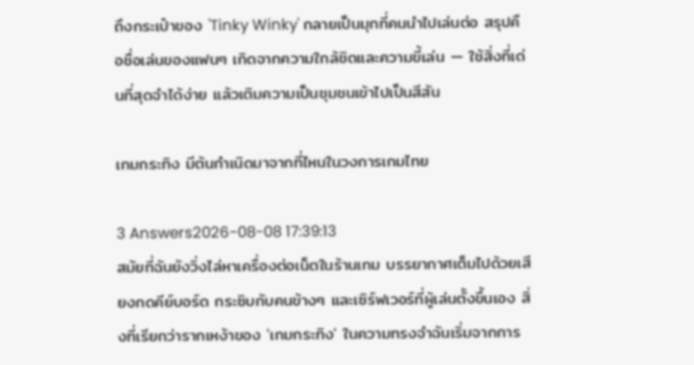ถึงกระเป๋าของ 'Tinky Winky' กลายเป็นมุกที่คนนำไปเล่นต่อ สรุปคือชื่อเล่นของแฟนๆ เกิดจากความใกล้ชิดและความขี้เล่น — ใช้สิ่งที่เด่นที่สุดจำได้ง่าย แล้วเติมความเป็นชุมชนเข้าไปเป็นสีสัน

เกมกระทิง มีต้นกำเนิดมาจากที่ไหนในวงการเกมไทย

3 Answers2026-08-08 17:39:13
สมัยที่ฉันยังวิ่งไล่หาเครื่องต่อเน็ตในร้านเกม บรรยากาศเต็มไปด้วยเสียงกดคีย์บอร์ด กระซิบกับคนข้างๆ และเซิร์ฟเวอร์ที่ผู้เล่นตั้งขึ้นเอง สิ่งที่เรียกว่ารากเหง้าของ 'เกมกระทิง' ในความทรงจำฉันเริ่มจากการ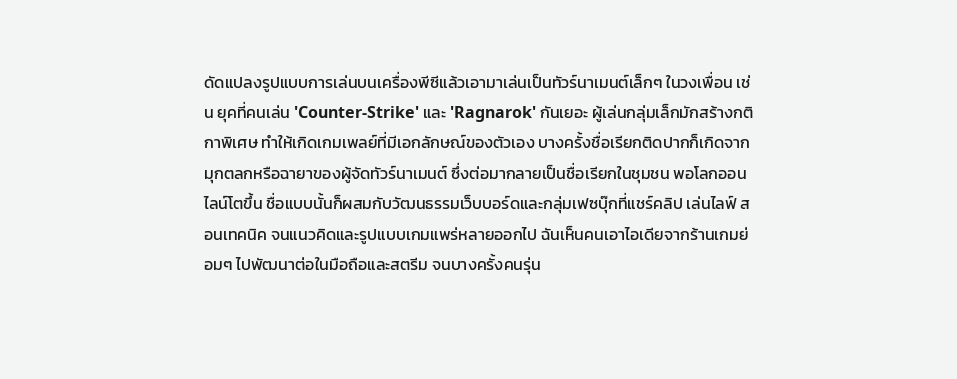ดัดแปลงรูปแบบการเล่นบนเครื่องพีซีแล้วเอามาเล่นเป็นทัวร์นาเมนต์เล็กๆ ในวงเพื่อน เช่น ยุคที่คนเล่น 'Counter-Strike' และ 'Ragnarok' กันเยอะ ผู้เล่นกลุ่มเล็กมักสร้างกติกาพิเศษ ทำให้เกิดเกมเพลย์ที่มีเอกลักษณ์ของตัวเอง บางครั้งชื่อเรียกติดปากก็เกิดจากมุกตลกหรือฉายาของผู้จัดทัวร์นาเมนต์ ซึ่งต่อมากลายเป็นชื่อเรียกในชุมชน พอโลกออนไลน์โตขึ้น ชื่อแบบนั้นก็ผสมกับวัฒนธรรมเว็บบอร์ดและกลุ่มเฟซบุ๊กที่แชร์คลิป เล่นไลฟ์ สอนเทคนิค จนแนวคิดและรูปแบบเกมแพร่หลายออกไป ฉันเห็นคนเอาไอเดียจากร้านเกมย่อมๆ ไปพัฒนาต่อในมือถือและสตรีม จนบางครั้งคนรุ่น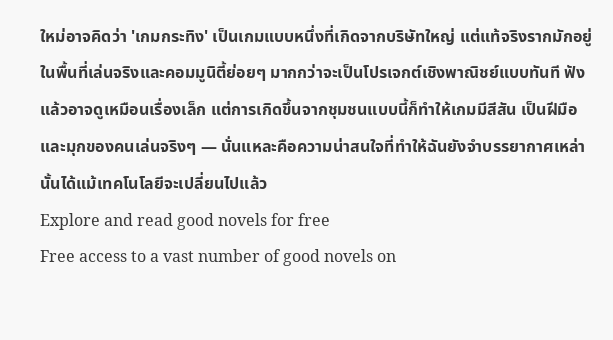ใหม่อาจคิดว่า 'เกมกระทิง' เป็นเกมแบบหนึ่งที่เกิดจากบริษัทใหญ่ แต่แท้จริงรากมักอยู่ในพื้นที่เล่นจริงและคอมมูนิตี้ย่อยๆ มากกว่าจะเป็นโปรเจกต์เชิงพาณิชย์แบบทันที ฟังแล้วอาจดูเหมือนเรื่องเล็ก แต่การเกิดขึ้นจากชุมชนแบบนี้ก็ทำให้เกมมีสีสัน เป็นฝีมือและมุกของคนเล่นจริงๆ — นั่นแหละคือความน่าสนใจที่ทำให้ฉันยังจำบรรยากาศเหล่านั้นได้แม้เทคโนโลยีจะเปลี่ยนไปแล้ว
Explore and read good novels for free
Free access to a vast number of good novels on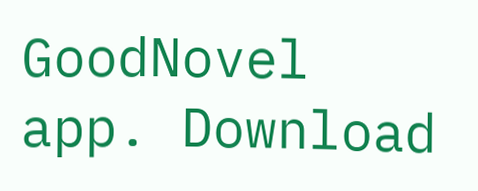GoodNovel app. Download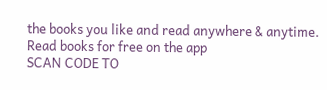the books you like and read anywhere & anytime.
Read books for free on the app
SCAN CODE TO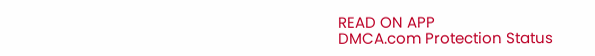READ ON APP
DMCA.com Protection Status